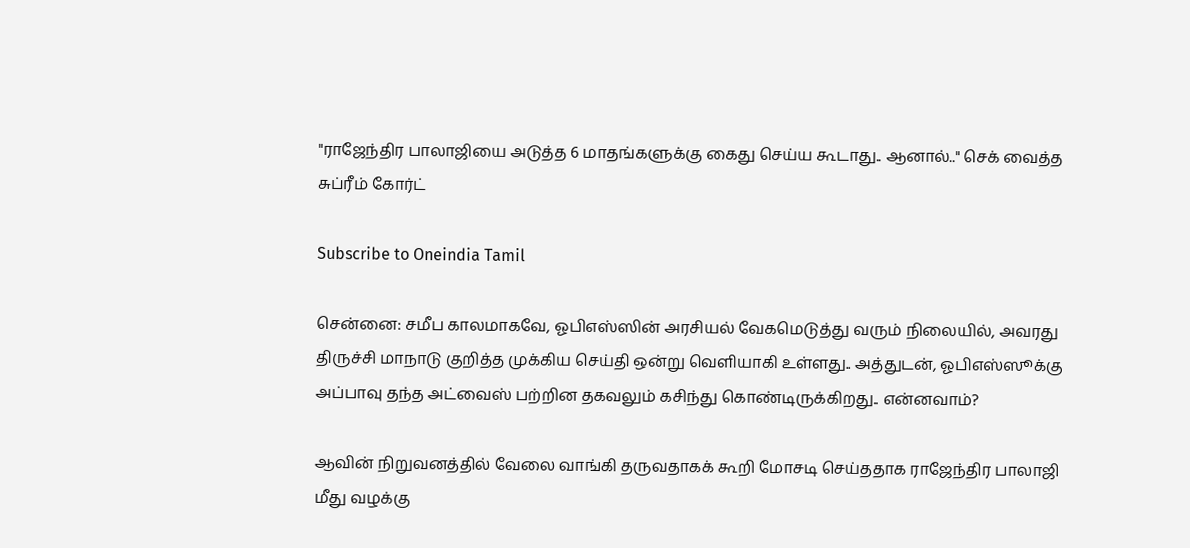"ராஜேந்திர பாலாஜியை அடுத்த 6 மாதங்களுக்கு கைது செய்ய கூடாது.. ஆனால்.." செக் வைத்த சுப்ரீம் கோர்ட்

Subscribe to Oneindia Tamil

சென்னை: சமீப காலமாகவே, ஓபிஎஸ்ஸின் அரசியல் வேகமெடுத்து வரும் நிலையில், அவரது திருச்சி மாநாடு குறித்த முக்கிய செய்தி ஒன்று வெளியாகி உள்ளது.. அத்துடன், ஓபிஎஸ்ஸூக்கு அப்பாவு தந்த அட்வைஸ் பற்றின தகவலும் கசிந்து கொண்டிருக்கிறது.. என்னவாம்?

ஆவின் நிறுவனத்தில் வேலை வாங்கி தருவதாகக் கூறி மோசடி செய்ததாக ராஜேந்திர பாலாஜி மீது வழக்கு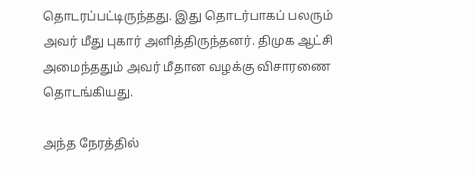தொடரப்பட்டிருந்தது. இது தொடர்பாகப் பலரும் அவர் மீது புகார் அளித்திருந்தனர். திமுக ஆட்சி அமைந்ததும் அவர் மீதான வழக்கு விசாரணை தொடங்கியது.

அந்த நேரத்தில்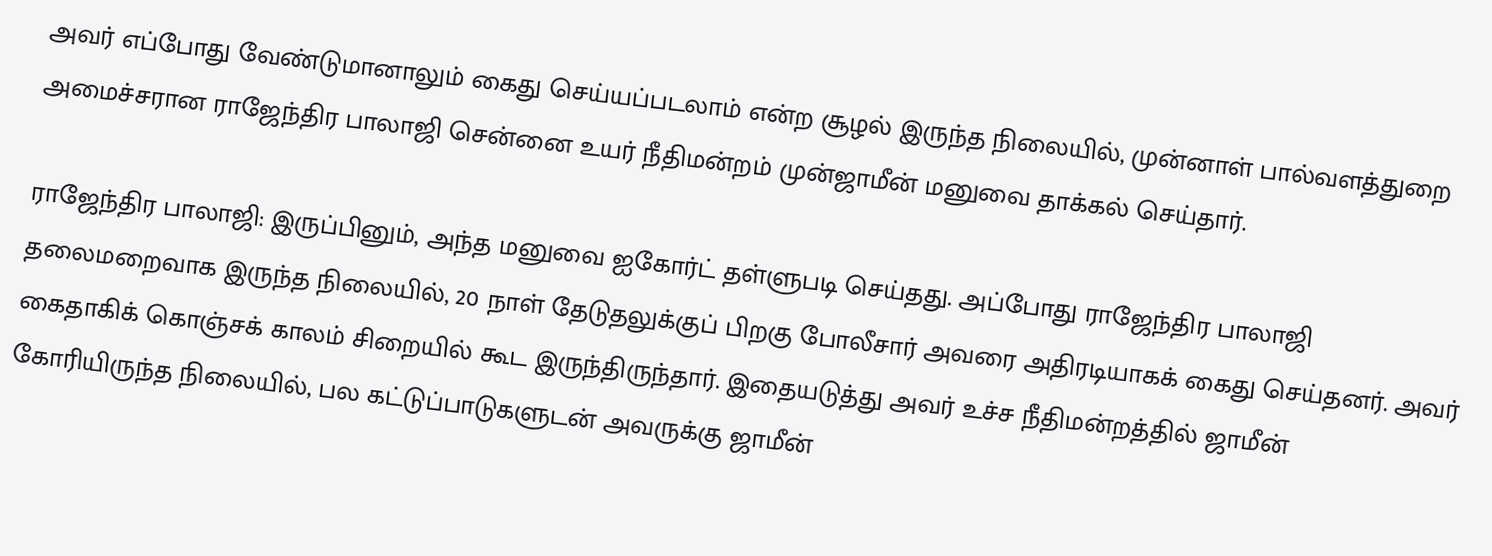அவர் எப்போது வேண்டுமானாலும் கைது செய்யப்படலாம் என்ற சூழல் இருந்த நிலையில், முன்னாள் பால்வளத்துறை அமைச்சரான ராஜேந்திர பாலாஜி சென்னை உயர் நீதிமன்றம் முன்ஜாமீன் மனுவை தாக்கல் செய்தார்.

ராஜேந்திர பாலாஜி: இருப்பினும், அந்த மனுவை ஐகோர்ட் தள்ளுபடி செய்தது. அப்போது ராஜேந்திர பாலாஜி தலைமறைவாக இருந்த நிலையில், 20 நாள் தேடுதலுக்குப் பிறகு போலீசார் அவரை அதிரடியாகக் கைது செய்தனர். அவர் கைதாகிக் கொஞ்சக் காலம் சிறையில் கூட இருந்திருந்தார். இதையடுத்து அவர் உச்ச நீதிமன்றத்தில் ஜாமீன் கோரியிருந்த நிலையில், பல கட்டுப்பாடுகளுடன் அவருக்கு ஜாமீன்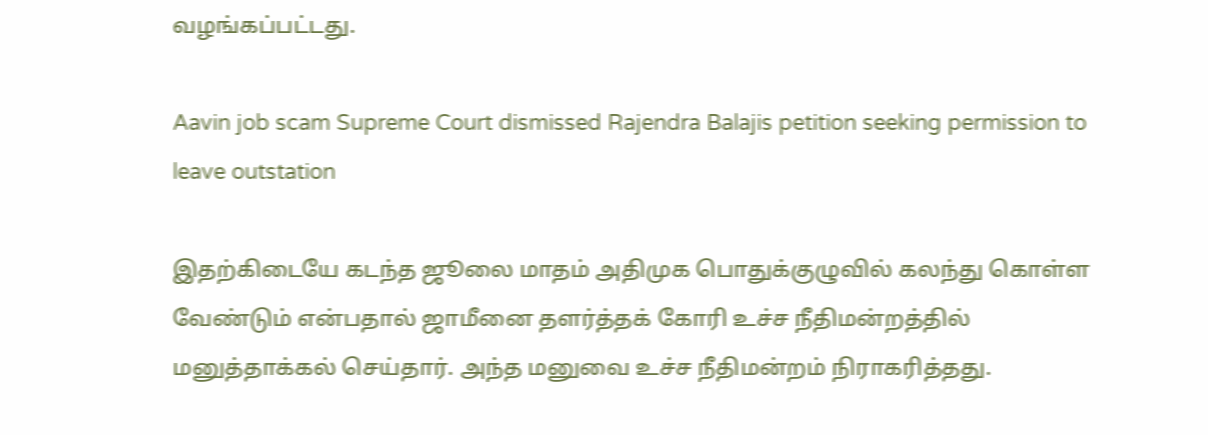வழங்கப்பட்டது.

Aavin job scam Supreme Court dismissed Rajendra Balajis petition seeking permission to leave outstation

இதற்கிடையே கடந்த ஜூலை மாதம் அதிமுக பொதுக்குழுவில் கலந்து கொள்ள வேண்டும் என்பதால் ஜாமீனை தளர்த்தக் கோரி உச்ச நீதிமன்றத்தில் மனுத்தாக்கல் செய்தார். அந்த மனுவை உச்ச நீதிமன்றம் நிராகரித்தது.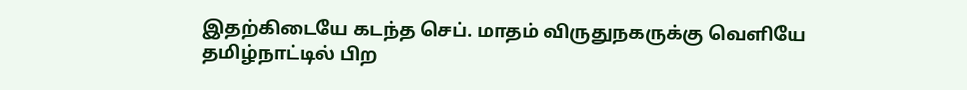இதற்கிடையே கடந்த செப். மாதம் விருதுநகருக்கு வெளியே தமிழ்நாட்டில் பிற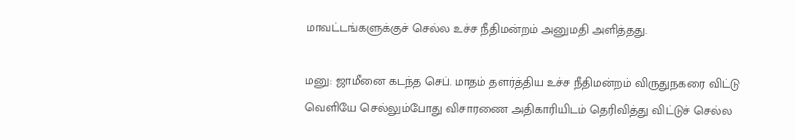மாவட்டங்களுக்குச் செல்ல உச்ச நீதிமன்றம் அனுமதி அளித்தது.

மனு: ஜாமீனை கடந்த செப். மாதம் தளர்த்திய உச்ச நீதிமன்றம் விருதுநகரை விட்டு வெளியே செல்லும்போது விசாரணை அதிகாரியிடம் தெரிவித்து விட்டுச் செல்ல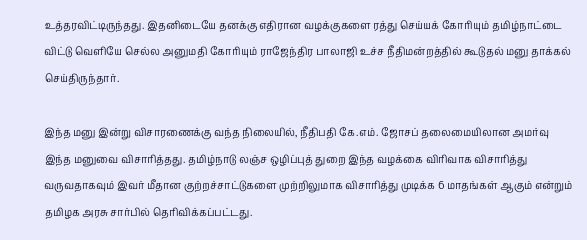உத்தரவிட்டிருந்தது. இதனிடையே தனக்கு எதிரான வழக்குகளை ரத்து செய்யக் கோரியும் தமிழ்நாட்டை விட்டு வெளியே செல்ல அனுமதி கோரியும் ராஜேந்திர பாலாஜி உச்ச நீதிமன்றத்தில் கூடுதல் மனு தாக்கல் செய்திருந்தார்.

இந்த மனு இன்று விசாரணைக்கு வந்த நிலையில், நீதிபதி கே.எம். ஜோசப் தலைமையிலான அமர்வு இந்த மனுவை விசாரித்தது. தமிழ்நாடு லஞ்ச ஒழிப்புத் துறை இந்த வழக்கை விரிவாக விசாரித்து வருவதாகவும் இவர் மீதான குற்றச்சாட்டுகளை முற்றிலுமாக விசாரித்து முடிக்க 6 மாதங்கள் ஆகும் என்றும் தமிழக அரசு சார்பில் தெரிவிக்கப்பட்டது.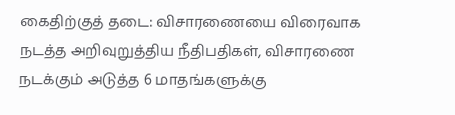கைதிற்குத் தடை: விசாரணையை விரைவாக நடத்த அறிவுறுத்திய நீதிபதிகள், விசாரணை நடக்கும் அடுத்த 6 மாதங்களுக்கு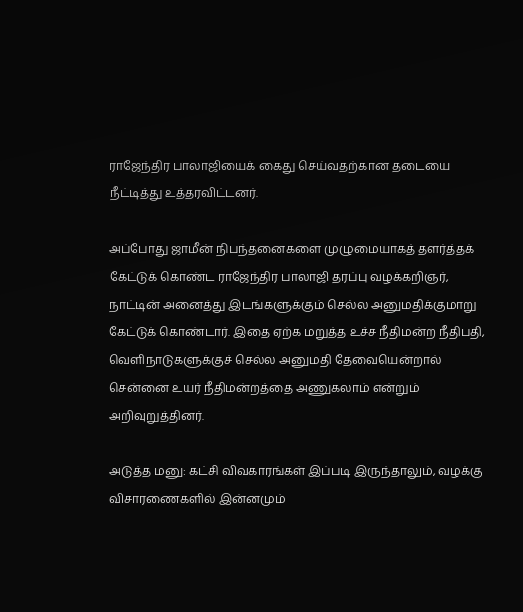ராஜேந்திர பாலாஜியைக் கைது செய்வதற்கான தடையை நீட்டித்து உத்தரவிட்டனர்.

அப்போது ஜாமீன் நிபந்தனைகளை முழுமையாகத் தளர்த்தக் கேட்டுக் கொண்ட ராஜேந்திர பாலாஜி தரப்பு வழக்கறிஞர், நாட்டின் அனைத்து இடங்களுக்கும் செல்ல அனுமதிக்குமாறு கேட்டுக் கொண்டார். இதை ஏற்க மறுத்த உச்ச நீதிமன்ற நீதிபதி, வெளிநாடுகளுக்குச் செல்ல அனுமதி தேவையென்றால் சென்னை உயர் நீதிமன்றத்தை அணுகலாம் என்றும் அறிவுறுத்தினர்.

அடுத்த மனு: கட்சி விவகாரங்கள் இப்படி இருந்தாலும், வழக்கு விசாரணைகளில் இன்னமும்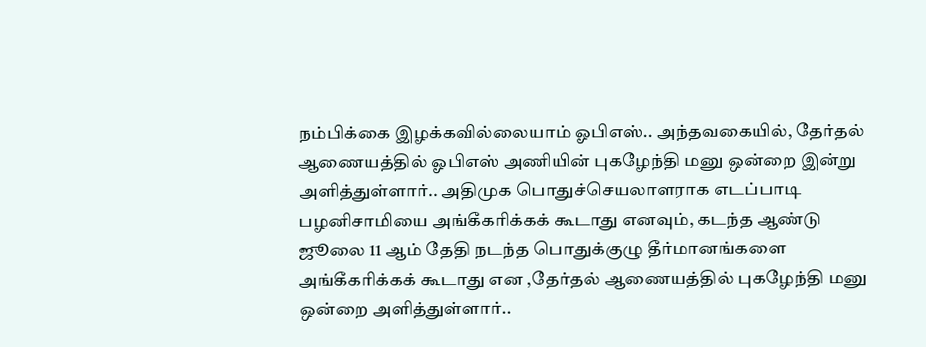நம்பிக்கை இழக்கவில்லையாம் ஓபிஎஸ்.. அந்தவகையில், தேர்தல் ஆணையத்தில் ஓபிஎஸ் அணியின் புகழேந்தி மனு ஒன்றை இன்று அளித்துள்ளார்.. அதிமுக பொதுச்செயலாளராக எடப்பாடி பழனிசாமியை அங்கீகரிக்கக் கூடாது எனவும், கடந்த ஆண்டு ஜூலை 11 ஆம் தேதி நடந்த பொதுக்குழு தீர்மானங்களை அங்கீகரிக்கக் கூடாது என ,தேர்தல் ஆணையத்தில் புகழேந்தி மனு ஒன்றை அளித்துள்ளார்..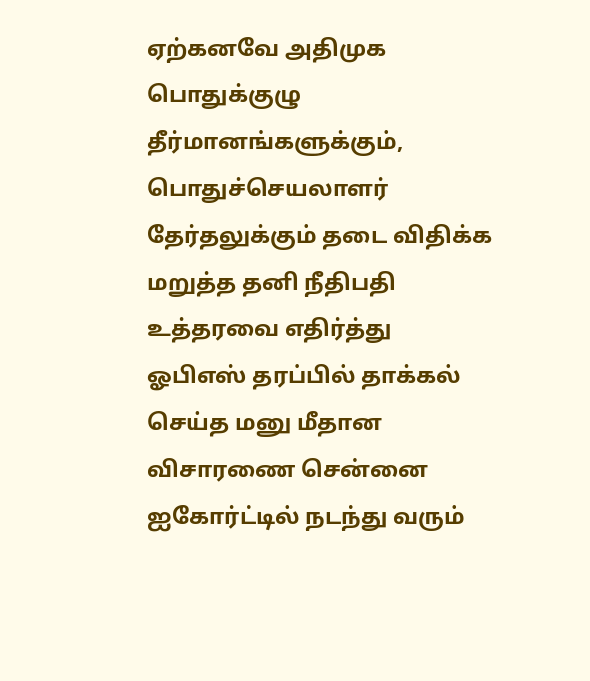ஏற்கனவே அதிமுக பொதுக்குழு தீர்மானங்களுக்கும், பொதுச்செயலாளர் தேர்தலுக்கும் தடை விதிக்க மறுத்த தனி நீதிபதி உத்தரவை எதிர்த்து ஓபிஎஸ் தரப்பில் தாக்கல் செய்த மனு மீதான விசாரணை சென்னை ஐகோர்ட்டில் நடந்து வரும்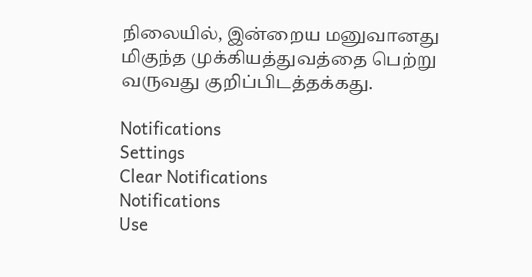நிலையில், இன்றைய மனுவானது மிகுந்த முக்கியத்துவத்தை பெற்று வருவது குறிப்பிடத்தக்கது.

Notifications
Settings
Clear Notifications
Notifications
Use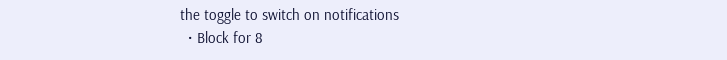the toggle to switch on notifications
  • Block for 8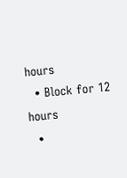hours
  • Block for 12 hours
  •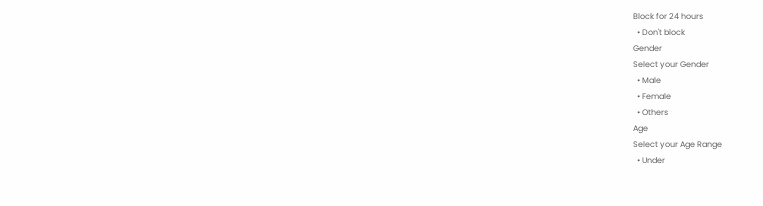Block for 24 hours
  • Don't block
Gender
Select your Gender
  • Male
  • Female
  • Others
Age
Select your Age Range
  • Under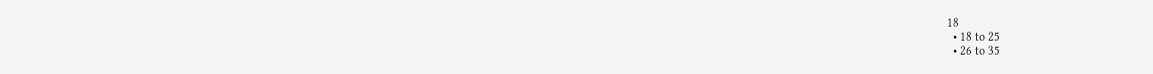18
  • 18 to 25
  • 26 to 35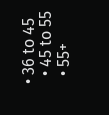• 36 to 45
  • 45 to 55
  • 55+